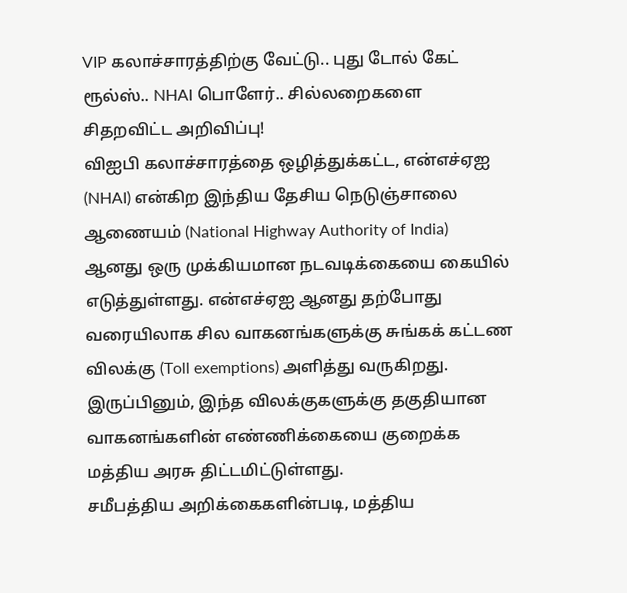VIP கலாச்சாரத்திற்கு வேட்டு.. புது டோல் கேட் ரூல்ஸ்.. NHAI பொளேர்.. சில்லறைகளை சிதறவிட்ட அறிவிப்பு!
விஐபி கலாச்சாரத்தை ஒழித்துக்கட்ட, என்எச்ஏஐ (NHAI) என்கிற இந்திய தேசிய நெடுஞ்சாலை ஆணையம் (National Highway Authority of India) ஆனது ஒரு முக்கியமான நடவடிக்கையை கையில் எடுத்துள்ளது. என்எச்ஏஐ ஆனது தற்போது வரையிலாக சில வாகனங்களுக்கு சுங்கக் கட்டண விலக்கு (Toll exemptions) அளித்து வருகிறது. இருப்பினும், இந்த விலக்குகளுக்கு தகுதியான வாகனங்களின் எண்ணிக்கையை குறைக்க மத்திய அரசு திட்டமிட்டுள்ளது.
சமீபத்திய அறிக்கைகளின்படி, மத்திய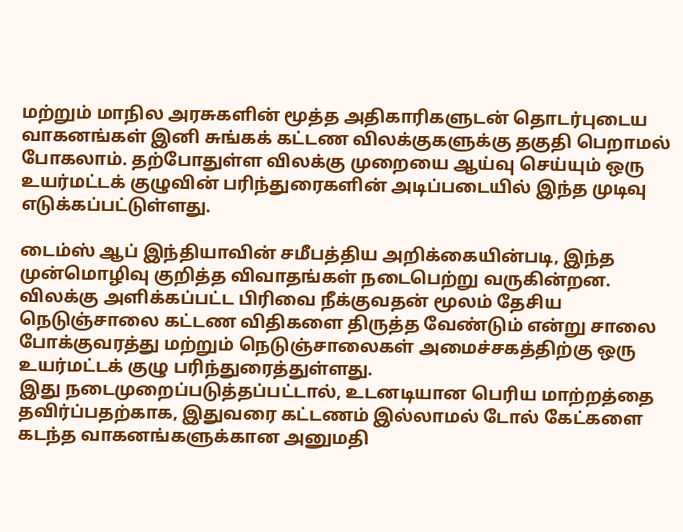மற்றும் மாநில அரசுகளின் மூத்த அதிகாரிகளுடன் தொடர்புடைய வாகனங்கள் இனி சுங்கக் கட்டண விலக்குகளுக்கு தகுதி பெறாமல் போகலாம். தற்போதுள்ள விலக்கு முறையை ஆய்வு செய்யும் ஒரு உயர்மட்டக் குழுவின் பரிந்துரைகளின் அடிப்படையில் இந்த முடிவு எடுக்கப்பட்டுள்ளது.

டைம்ஸ் ஆப் இந்தியாவின் சமீபத்திய அறிக்கையின்படி, இந்த முன்மொழிவு குறித்த விவாதங்கள் நடைபெற்று வருகின்றன. விலக்கு அளிக்கப்பட்ட பிரிவை நீக்குவதன் மூலம் தேசிய நெடுஞ்சாலை கட்டண விதிகளை திருத்த வேண்டும் என்று சாலை போக்குவரத்து மற்றும் நெடுஞ்சாலைகள் அமைச்சகத்திற்கு ஒரு உயர்மட்டக் குழு பரிந்துரைத்துள்ளது.
இது நடைமுறைப்படுத்தப்பட்டால், உடனடியான பெரிய மாற்றத்தை தவிர்ப்பதற்காக, இதுவரை கட்டணம் இல்லாமல் டோல் கேட்களை கடந்த வாகனங்களுக்கான அனுமதி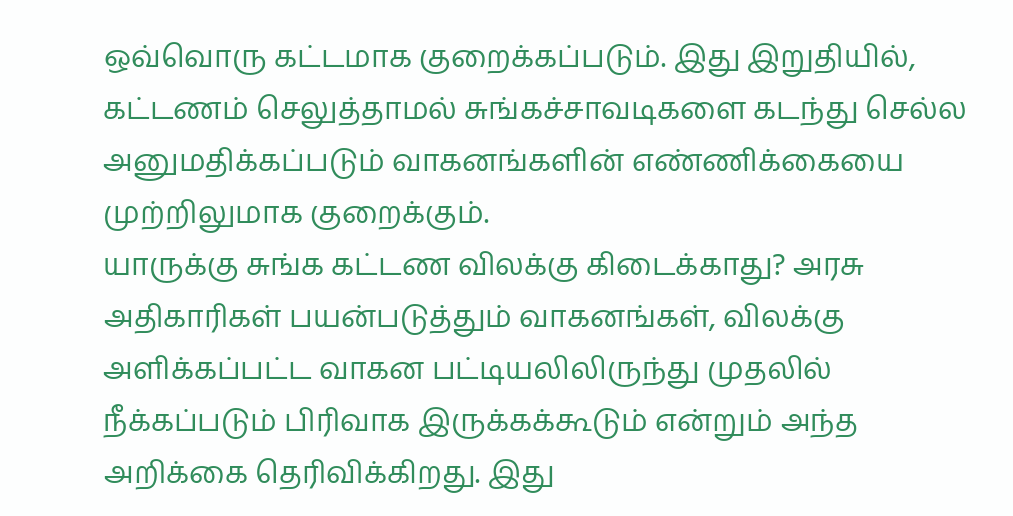ஒவ்வொரு கட்டமாக குறைக்கப்படும். இது இறுதியில், கட்டணம் செலுத்தாமல் சுங்கச்சாவடிகளை கடந்து செல்ல அனுமதிக்கப்படும் வாகனங்களின் எண்ணிக்கையை முற்றிலுமாக குறைக்கும்.
யாருக்கு சுங்க கட்டண விலக்கு கிடைக்காது? அரசு அதிகாரிகள் பயன்படுத்தும் வாகனங்கள், விலக்கு அளிக்கப்பட்ட வாகன பட்டியலிலிருந்து முதலில் நீக்கப்படும் பிரிவாக இருக்கக்கூடும் என்றும் அந்த அறிக்கை தெரிவிக்கிறது. இது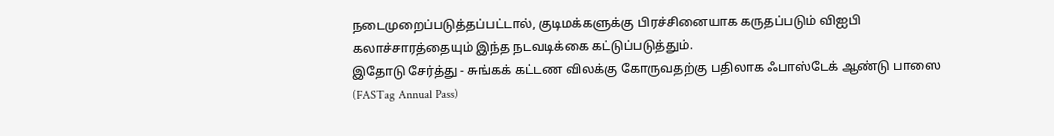நடைமுறைப்படுத்தப்பட்டால், குடிமக்களுக்கு பிரச்சினையாக கருதப்படும் விஐபி கலாச்சாரத்தையும் இந்த நடவடிக்கை கட்டுப்படுத்தும்.
இதோடு சேர்த்து - சுங்கக் கட்டண விலக்கு கோருவதற்கு பதிலாக ஃபாஸ்டேக் ஆண்டு பாஸை (FASTag Annual Pass)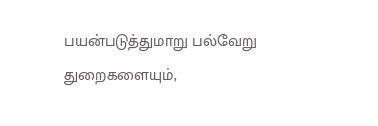பயன்படுத்துமாறு பல்வேறு துறைகளையும்,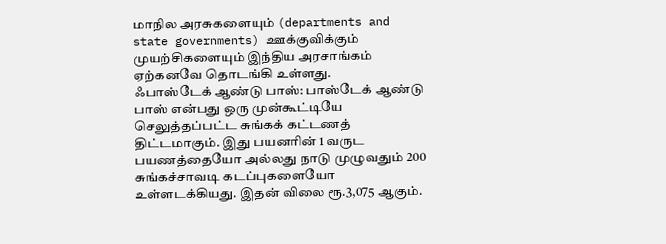மாநில அரசுகளையும் (departments and state governments) ஊக்குவிக்கும் முயற்சிகளையும் இந்திய அரசாங்கம் ஏற்கனவே தொடங்கி உள்ளது.
ஃபாஸ்டேக் ஆண்டு பாஸ்: பாஸ்டேக் ஆண்டு பாஸ் என்பது ஒரு முன்கூட்டியே செலுத்தப்பட்ட சுங்கக் கட்டணத் திட்டமாகும். இது பயனரின் 1 வருட பயணத்தையோ அல்லது நாடு முழுவதும் 200 சுங்கச்சாவடி கடப்புகளையோ உள்ளடக்கியது. இதன் விலை ரூ.3,075 ஆகும்.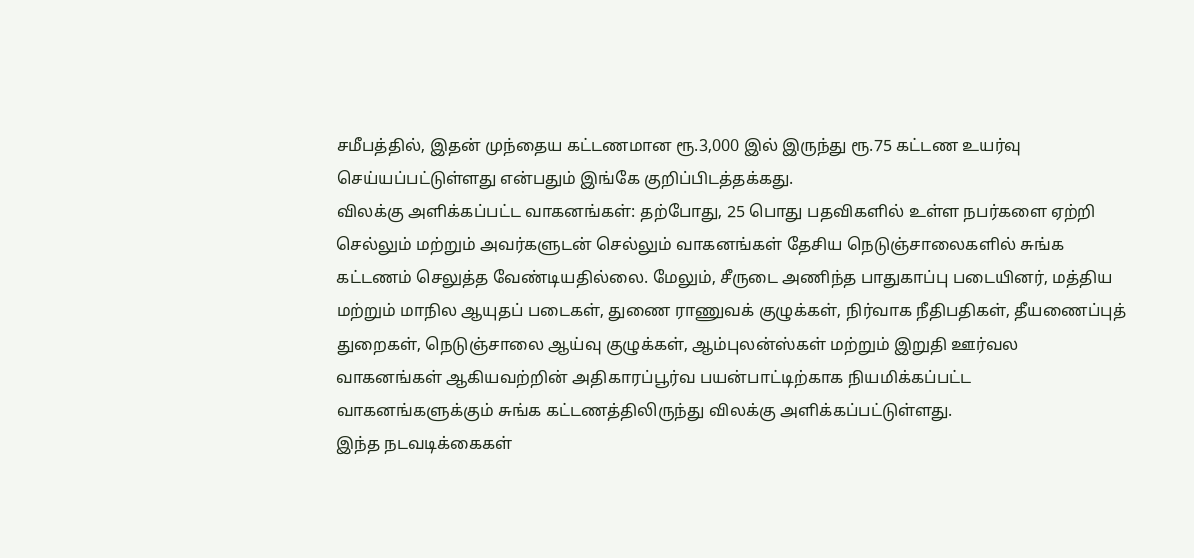சமீபத்தில், இதன் முந்தைய கட்டணமான ரூ.3,000 இல் இருந்து ரூ.75 கட்டண உயர்வு செய்யப்பட்டுள்ளது என்பதும் இங்கே குறிப்பிடத்தக்கது.
விலக்கு அளிக்கப்பட்ட வாகனங்கள்: தற்போது, 25 பொது பதவிகளில் உள்ள நபர்களை ஏற்றி செல்லும் மற்றும் அவர்களுடன் செல்லும் வாகனங்கள் தேசிய நெடுஞ்சாலைகளில் சுங்க கட்டணம் செலுத்த வேண்டியதில்லை. மேலும், சீருடை அணிந்த பாதுகாப்பு படையினர், மத்திய மற்றும் மாநில ஆயுதப் படைகள், துணை ராணுவக் குழுக்கள், நிர்வாக நீதிபதிகள், தீயணைப்புத் துறைகள், நெடுஞ்சாலை ஆய்வு குழுக்கள், ஆம்புலன்ஸ்கள் மற்றும் இறுதி ஊர்வல வாகனங்கள் ஆகியவற்றின் அதிகாரப்பூர்வ பயன்பாட்டிற்காக நியமிக்கப்பட்ட வாகனங்களுக்கும் சுங்க கட்டணத்திலிருந்து விலக்கு அளிக்கப்பட்டுள்ளது.
இந்த நடவடிக்கைகள்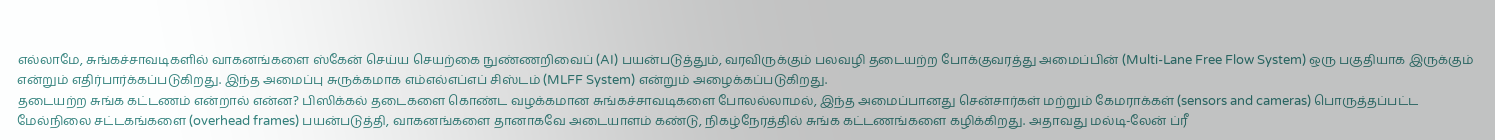எல்லாமே, சுங்கச்சாவடிகளில் வாகனங்களை ஸ்கேன் செய்ய செயற்கை நுண்ணறிவைப் (AI) பயன்படுத்தும், வரவிருக்கும் பலவழி தடையற்ற போக்குவரத்து அமைப்பின் (Multi-Lane Free Flow System) ஒரு பகுதியாக இருக்கும் என்றும் எதிர்பார்க்கப்படுகிறது. இந்த அமைப்பு சுருக்கமாக எம்எல்எப்எப் சிஸ்டம் (MLFF System) என்றும் அழைக்கப்படுகிறது.
தடையற்ற சுங்க கட்டணம் என்றால் என்ன? பிஸிக்கல் தடைகளை கொண்ட வழக்கமான சுங்கச்சாவடிகளை போலல்லாமல், இந்த அமைப்பானது சென்சார்கள் மற்றும் கேமராக்கள் (sensors and cameras) பொருத்தப்பட்ட மேல்நிலை சட்டகங்களை (overhead frames) பயன்படுத்தி, வாகனங்களை தானாகவே அடையாளம் கண்டு, நிகழ்நேரத்தில் சுங்க கட்டணங்களை கழிக்கிறது. அதாவது மல்டி-லேன் ப்ரீ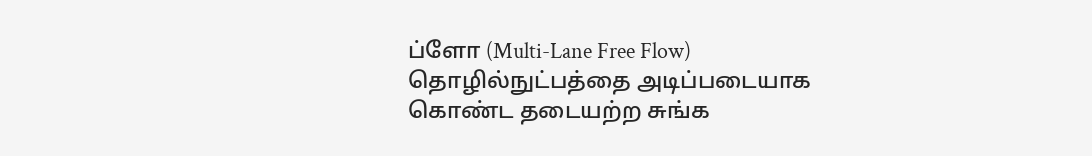ப்ளோ (Multi-Lane Free Flow) தொழில்நுட்பத்தை அடிப்படையாக கொண்ட தடையற்ற சுங்க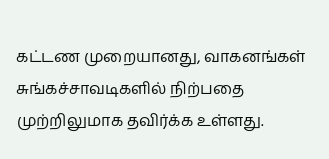கட்டண முறையானது, வாகனங்கள் சுங்கச்சாவடிகளில் நிற்பதை முற்றிலுமாக தவிர்க்க உள்ளது.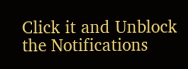Click it and Unblock the Notifications